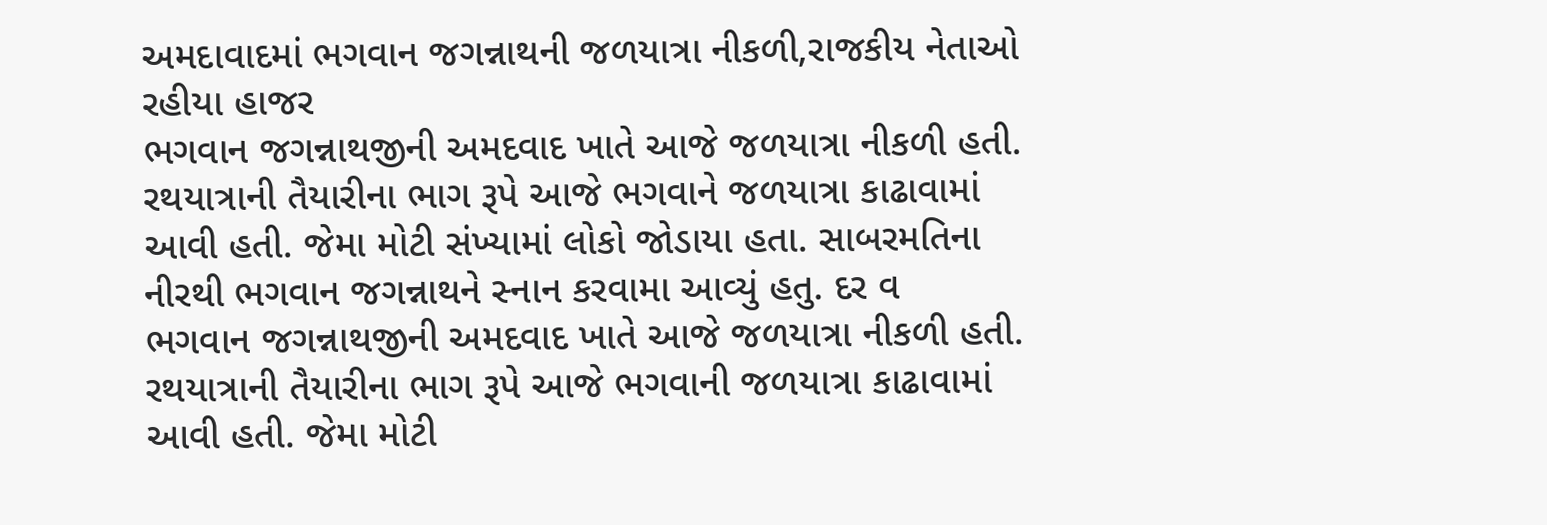અમદાવાદમાં ભગવાન જગન્નાથની જળયાત્રા નીકળી,રાજકીય નેતાઓ રહીયા હાજર
ભગવાન જગન્નાથજીની અમદવાદ ખાતે આજે જળયાત્રા નીકળી હતી. રથયાત્રાની તૈયારીના ભાગ રૂપે આજે ભગવાને જળયાત્રા કાઢાવામાં આવી હતી. જેમા મોટી સંખ્યામાં લોકો જોડાયા હતા. સાબરમતિના નીરથી ભગવાન જગન્નાથને સ્નાન કરવામા આવ્યું હતુ. દર વ
ભગવાન જગન્નાથજીની અમદવાદ ખાતે આજે જળયાત્રા નીકળી હતી. રથયાત્રાની તૈયારીના ભાગ રૂપે આજે ભગવાની જળયાત્રા કાઢાવામાં આવી હતી. જેમા મોટી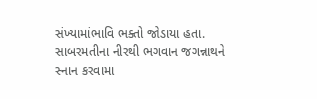સંખ્યામાંભાવિ ભક્તો જોડાયા હતા. સાબરમતીના નીરથી ભગવાન જગન્નાથને સ્નાન કરવામા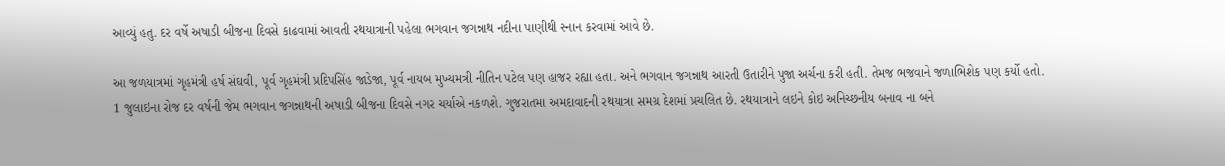આવ્યું હતુ. દર વર્ષે અષાડી બીજના દિવસે કાઢવામાં આવતી રથયાત્રાની પહેલા ભગવાન જગન્નાથ નદીના પાણીથી સ્નાન કરવામાં આવે છે.

આ જળયાત્રમાં ગૃહમંત્રી હર્ષ સંઘવી, પૂર્વ ગૃહમંત્રી પ્રદિપસિંહ જાડેજા, પૂર્વ નાયબ મુખ્યમત્રી નીતિન પટેલ પણ હાજર રહ્યા હતા. અને ભગવાન જગન્નાથ આરતી ઉતારીને પુજા અર્ચના કરી હતી. તેમજ ભજવાને જળાભિશેક પણ કર્યો હતો.
1 જુલાઇના રોજ દર વર્ષની જેમ ભગવાન જગન્નાથની અષાડી બીજના દિવસે નગર ચર્યાએ નકળશે. ગુજરાતમા અમદાવાદની રથયાત્રા સમગ્ર દેશમાં પ્રચલિત છે. રથયાત્રાને લઇને કોઇ અનિચ્છનીય બનાવ ના બને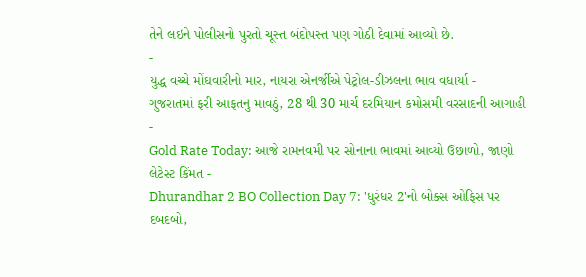તેને લઇને પોલીસનો પુરતો ચૂસ્ત બંદોપસ્ત પણ ગોઠી દેવામાં આવ્યો છે.
-
યુદ્ધ વચ્ચે મોંઘવારીનો માર, નાયરા એનર્જીએ પેટ્રોલ-ડીઝલના ભાવ વધાર્યા -
ગુજરાતમાં ફરી આફતનુ માવઠું, 28 થી 30 માર્ચ દરમિયાન કમોસમી વરસાદની આગાહી -
Gold Rate Today: આજે રામનવમી પર સોનાના ભાવમાં આવ્યો ઉછાળો, જાણો લેટેસ્ટ કિંમત -
Dhurandhar 2 BO Collection Day 7: 'ધુરંધર 2'નો બોક્સ ઓફિસ પર દબદબો,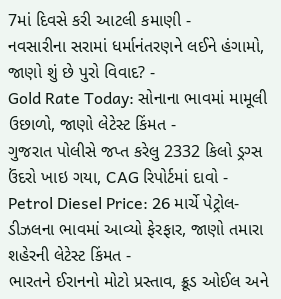7માં દિવસે કરી આટલી કમાણી -
નવસારીના સરામાં ધર્માનંતરણને લઈને હંગામો, જાણો શું છે પુરો વિવાદ? -
Gold Rate Today: સોનાના ભાવમાં મામૂલી ઉછાળો, જાણો લેટેસ્ટ કિંમત -
ગુજરાત પોલીસે જપ્ત કરેલુ 2332 કિલો ડ્રગ્સ ઉંદરો ખાઇ ગયા, CAG રિપોર્ટમાં દાવો -
Petrol Diesel Price: 26 માર્ચે પેટ્રોલ-ડીઝલના ભાવમાં આવ્યો ફેરફાર, જાણો તમારા શહેરની લેટેસ્ટ કિંમત -
ભારતને ઈરાનનો મોટો પ્રસ્તાવ, ક્રૂડ ઓઈલ અને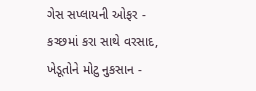ગેસ સપ્લાયની ઓફર -
કચ્છમાં કરા સાથે વરસાદ, ખેડૂતોને મોટુ નુકસાન -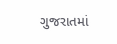ગુજરાતમાં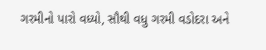ગરમીનો પારો વધ્યો, સૌથી વધુ ગરમી વડોદરા અને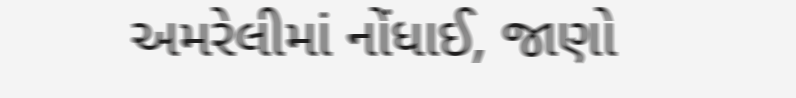અમરેલીમાં નોંધાઈ, જાણો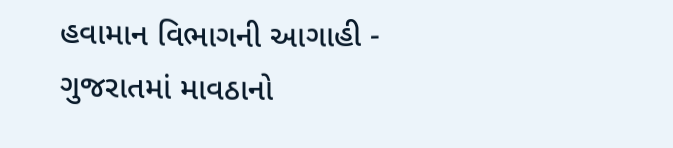હવામાન વિભાગની આગાહી -
ગુજરાતમાં માવઠાનો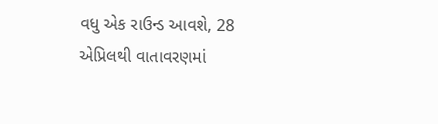વધુ એક રાઉન્ડ આવશે, 28 એપ્રિલથી વાતાવરણમાં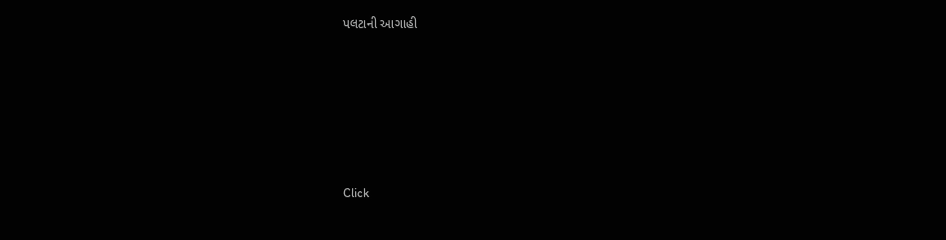પલટાની આગાહી








Click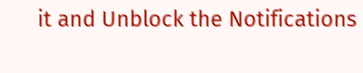it and Unblock the Notifications